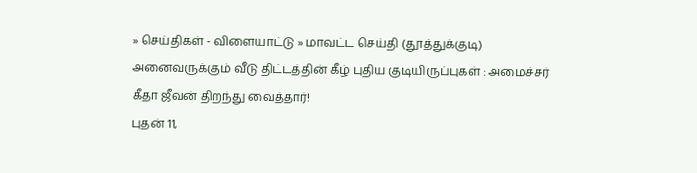» செய்திகள் - விளையாட்டு » மாவட்ட செய்தி (தூத்துக்குடி)
அனைவருக்கும் வீடு திட்டத்தின் கீழ் புதிய குடியிருப்புகள் : அமைச்சர் கீதா ஜீவன் திறந்து வைத்தார்!
புதன் 11,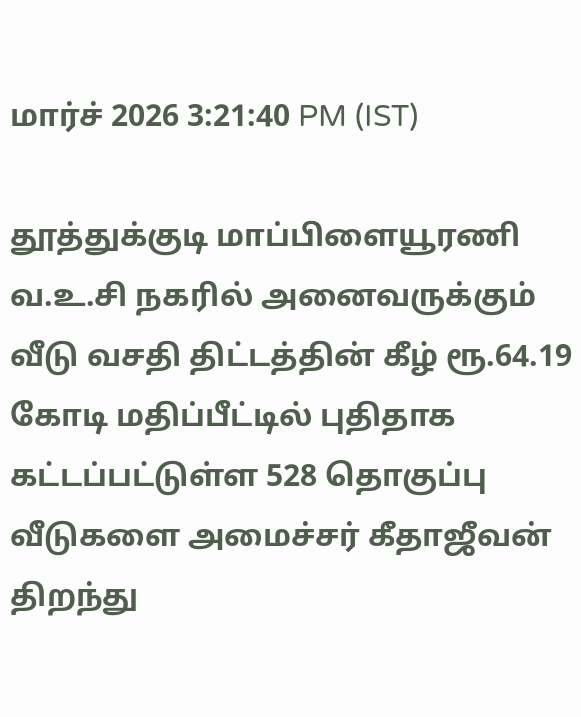மார்ச் 2026 3:21:40 PM (IST)

தூத்துக்குடி மாப்பிளையூரணி வ.உ.சி நகரில் அனைவருக்கும் வீடு வசதி திட்டத்தின் கீழ் ரூ.64.19 கோடி மதிப்பீட்டில் புதிதாக கட்டப்பட்டுள்ள 528 தொகுப்பு வீடுகளை அமைச்சர் கீதாஜீவன் திறந்து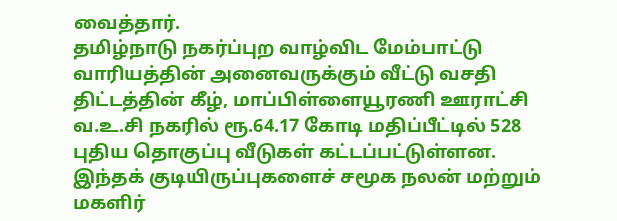வைத்தார்.
தமிழ்நாடு நகர்ப்புற வாழ்விட மேம்பாட்டு வாரியத்தின் அனைவருக்கும் வீட்டு வசதி திட்டத்தின் கீழ், மாப்பிள்ளையூரணி ஊராட்சி வ.உ.சி நகரில் ரூ.64.17 கோடி மதிப்பீட்டில் 528 புதிய தொகுப்பு வீடுகள் கட்டப்பட்டுள்ளன. இந்தக் குடியிருப்புகளைச் சமூக நலன் மற்றும் மகளிர்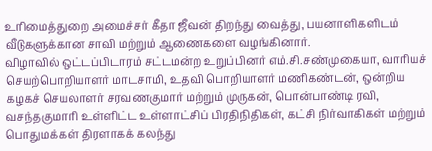உரிமைத்துறை அமைச்சர் கீதா ஜீவன் திறந்து வைத்து, பயனாளிகளிடம் வீடுகளுக்கான சாவி மற்றும் ஆணைகளை வழங்கினார்.
விழாவில் ஒட்டப்பிடாரம் சட்டமன்ற உறுப்பினர் எம்.சி.சண்முகையா, வாரியச் செயற்பொறியாளர் மாடசாமி, உதவி பொறியாளர் மணிகண்டன், ஒன்றிய கழகச் செயலாளர் சரவணகுமார் மற்றும் முருகன், பொன்பாண்டி ரவி, வசந்தகுமாரி உள்ளிட்ட உள்ளாட்சிப் பிரதிநிதிகள், கட்சி நிர்வாகிகள் மற்றும் பொதுமக்கள் திரளாகக் கலந்து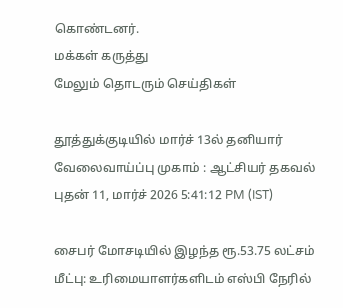கொண்டனர்.
மக்கள் கருத்து
மேலும் தொடரும் செய்திகள்

தூத்துக்குடியில் மார்ச் 13ல் தனியார் வேலைவாய்ப்பு முகாம் : ஆட்சியர் தகவல்
புதன் 11, மார்ச் 2026 5:41:12 PM (IST)

சைபர் மோசடியில் இழந்த ரூ.53.75 லட்சம் மீட்பு: உரிமையாளர்களிடம் எஸ்பி நேரில்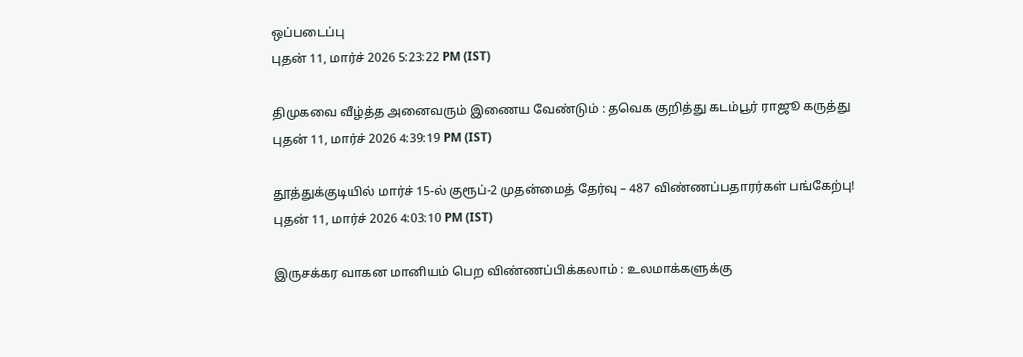ஒப்படைப்பு
புதன் 11, மார்ச் 2026 5:23:22 PM (IST)

திமுகவை வீழ்த்த அனைவரும் இணைய வேண்டும் : தவெக குறித்து கடம்பூர் ராஜூ கருத்து
புதன் 11, மார்ச் 2026 4:39:19 PM (IST)

தூத்துக்குடியில் மார்ச் 15-ல் குரூப்-2 முதன்மைத் தேர்வு – 487 விண்ணப்பதாரர்கள் பங்கேற்பு!
புதன் 11, மார்ச் 2026 4:03:10 PM (IST)

இருசக்கர வாகன மானியம் பெற விண்ணப்பிக்கலாம் : உலமாக்களுக்கு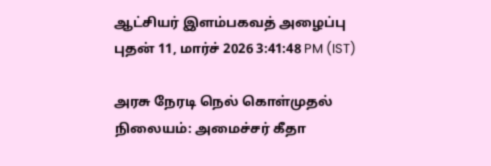ஆட்சியர் இளம்பகவத் அழைப்பு
புதன் 11, மார்ச் 2026 3:41:48 PM (IST)

அரசு நேரடி நெல் கொள்முதல் நிலையம்: அமைச்சர் கீதா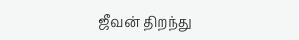ஜீவன் திறந்து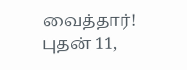வைத்தார்!
புதன் 11,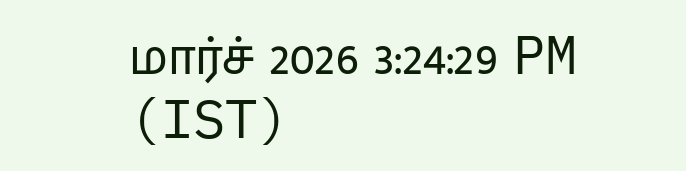மார்ச் 2026 3:24:29 PM (IST)